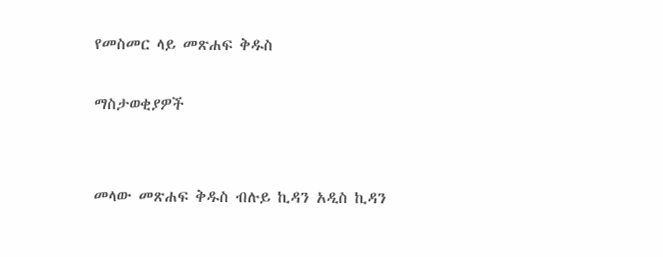የመስመር ላይ መጽሐፍ ቅዱስ

ማስታወቂያዎች


መላው መጽሐፍ ቅዱስ ብሉይ ኪዳን አዲስ ኪዳን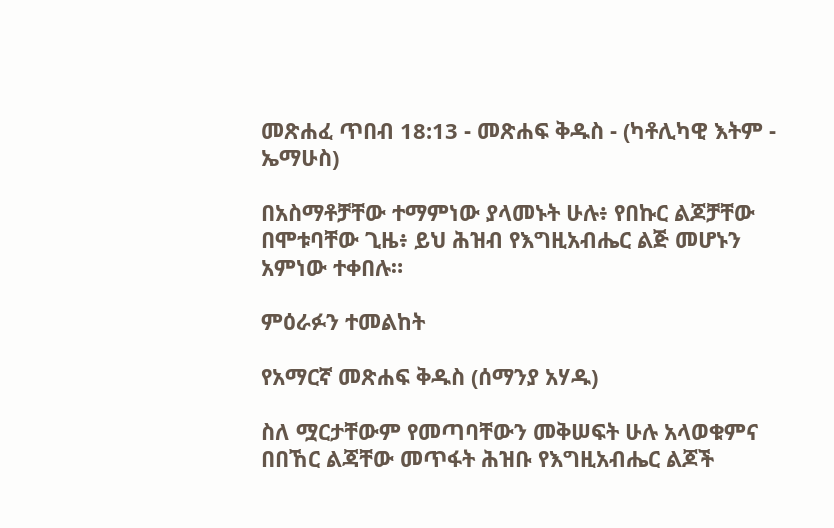መጽሐፈ ጥበብ 18:13 - መጽሐፍ ቅዱስ - (ካቶሊካዊ እትም - ኤማሁስ)

በአስማቶቻቸው ተማምነው ያላመኑት ሁሉ፥ የበኩር ልጆቻቸው በሞቱባቸው ጊዜ፥ ይህ ሕዝብ የእግዚአብሔር ልጅ መሆኑን አምነው ተቀበሉ።

ምዕራፉን ተመልከት

የአማርኛ መጽሐፍ ቅዱስ (ሰማንያ አሃዱ)

ስለ ሟርታቸውም የመጣባቸውን መቅሠፍት ሁሉ አላወቁምና በበኸር ልጃቸው መጥፋት ሕዝቡ የእግዚአብሔር ልጆች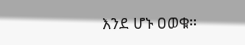እንደ ሆኑ ዐወቁ።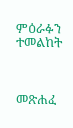ምዕራፉን ተመልከት



መጽሐፈ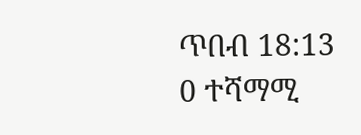ጥበብ 18:13
0 ተሻማሚ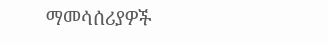ማመሳሰሪያዎች